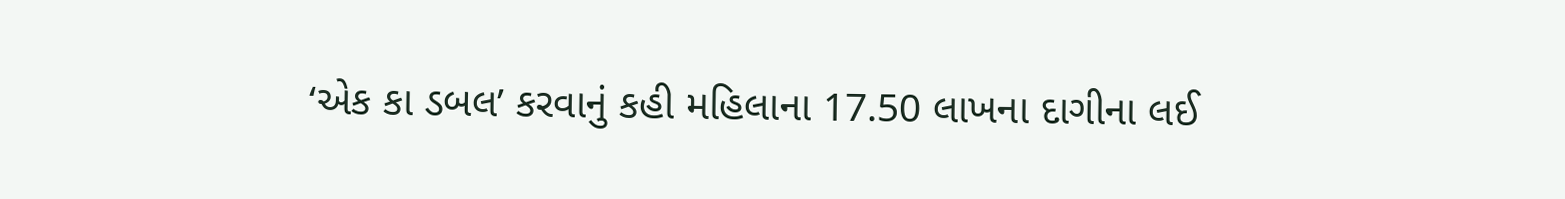‘એક કા ડબલ’ કરવાનું કહી મહિલાના 17.50 લાખના દાગીના લઈ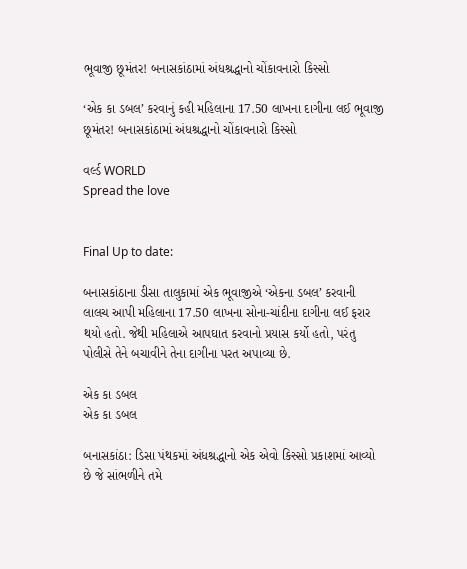ભૂવાજી છૂમંતર! બનાસકાંઠામાં અંધશ્રદ્ધાનો ચોંકાવનારો કિસ્સો

‘એક કા ડબલ’ કરવાનું કહી મહિલાના 17.50 લાખના દાગીના લઈ ભૂવાજી છૂમંતર! બનાસકાંઠામાં અંધશ્રદ્ધાનો ચોંકાવનારો કિસ્સો

વર્લ્ડ WORLD
Spread the love


Final Up to date:

બનાસકાંઠાના ડીસા તાલુકામાં એક ભૂવાજીએ ‘એકના ડબલ’ કરવાની લાલચ આપી મહિલાના 17.50 લાખના સોના-ચાંદીના દાગીના લઈ ફરાર થયો હતો. જેથી મહિલાએ આપઘાત કરવાનો પ્રયાસ કર્યો હતો, પરંતુ પોલીસે તેને બચાવીને તેના દાગીના પરત અપાવ્યા છે.

એક કા ડબલ
એક કા ડબલ

બનાસકાંઠા: ડિસા પંથકમાં અંધશ્રદ્ધાનો એક એવો કિસ્સો પ્રકાશમાં આવ્યો છે જે સાંભળીને તમે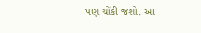પણ ચોંકી જશો. આ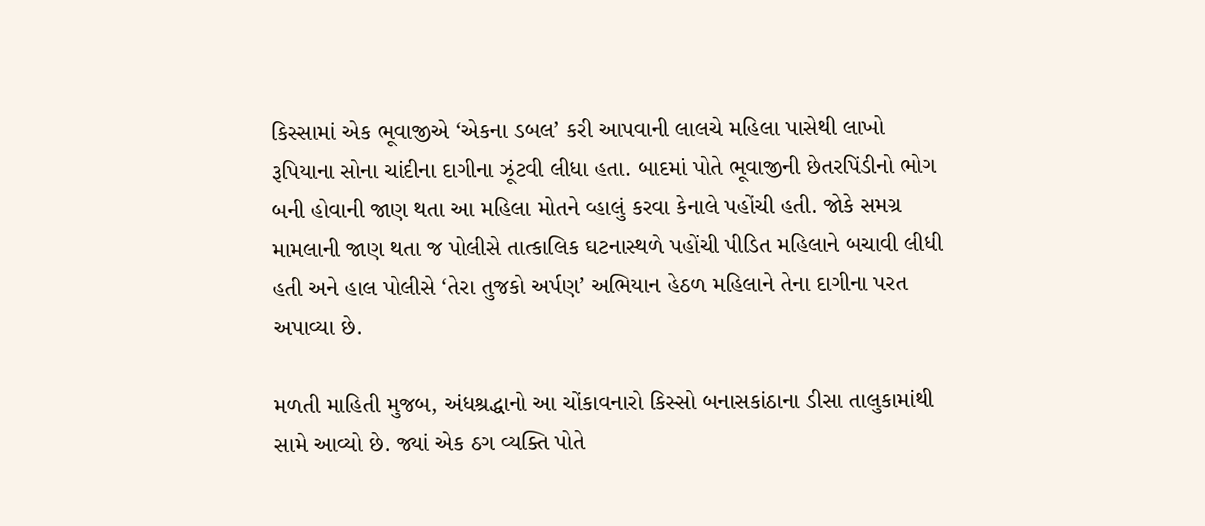કિસ્સામાં એક ભૂવાજીએ ‘એકના ડબલ’ કરી આપવાની લાલચે મહિલા પાસેથી લાખો રૂપિયાના સોના ચાંદીના દાગીના ઝૂંટવી લીધા હતા. બાદમાં પોતે ભૂવાજીની છેતરપિંડીનો ભોગ બની હોવાની જાણ થતા આ મહિલા મોતને વ્હાલું કરવા કેનાલે પહોંચી હતી. જોકે સમગ્ર મામલાની જાણ થતા જ પોલીસે તાત્કાલિક ઘટનાસ્થળે પહોંચી પીડિત મહિલાને બચાવી લીધી હતી અને હાલ પોલીસે ‘તેરા તુજકો અર્પણ’ અભિયાન હેઠળ મહિલાને તેના દાગીના પરત અપાવ્યા છે.

મળતી માહિતી મુજબ, અંધશ્રદ્ધાનો આ ચોંકાવનારો કિસ્સો બનાસકાંઠાના ડીસા તાલુકામાંથી સામે આવ્યો છે. જ્યાં એક ઠગ વ્યક્તિ પોતે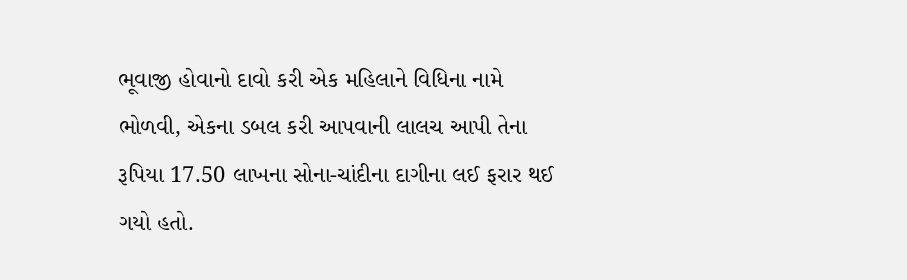ભૂવાજી હોવાનો દાવો કરી એક મહિલાને વિધિના નામે ભોળવી, એકના ડબલ કરી આપવાની લાલચ આપી તેના રૂપિયા 17.50 લાખના સોના-ચાંદીના દાગીના લઈ ફરાર થઈ ગયો હતો.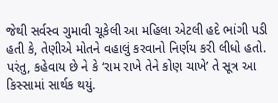જેથી સર્વસ્વ ગુમાવી ચૂકેલી આ મહિલા એટલી હદે ભાંગી પડી હતી કે, તેણીએ મોતને વહાલું કરવાનો નિર્ણય કરી લીધો હતો. પરંતુ, કહેવાય છે ને કે ‘રામ રાખે તેને કોણ ચાખે’ તે સૂત્ર આ કિસ્સામાં સાર્થક થયું.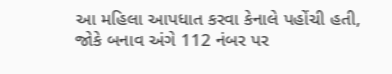આ મહિલા આપધાત કરવા કેનાલે પહોંચી હતી, જોકે બનાવ અંગે 112 નંબર પર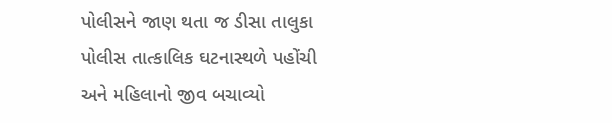પોલીસને જાણ થતા જ ડીસા તાલુકા પોલીસ તાત્કાલિક ઘટનાસ્થળે પહોંચી અને મહિલાનો જીવ બચાવ્યો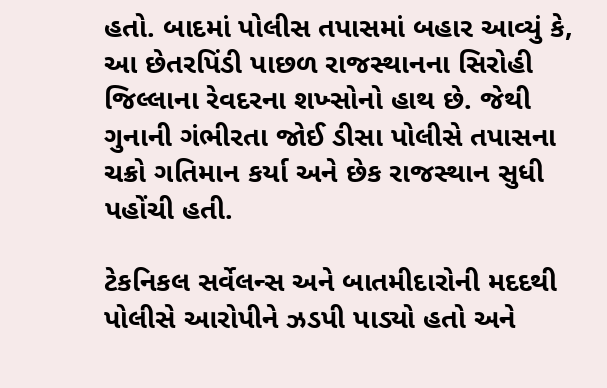હતો. બાદમાં પોલીસ તપાસમાં બહાર આવ્યું કે, આ છેતરપિંડી પાછળ રાજસ્થાનના સિરોહી જિલ્લાના રેવદરના શખ્સોનો હાથ છે. જેથી ગુનાની ગંભીરતા જોઈ ડીસા પોલીસે તપાસના ચક્રો ગતિમાન કર્યા અને છેક રાજસ્થાન સુધી પહોંચી હતી.

ટેકનિકલ સર્વેલન્સ અને બાતમીદારોની મદદથી પોલીસે આરોપીને ઝડપી પાડ્યો હતો અને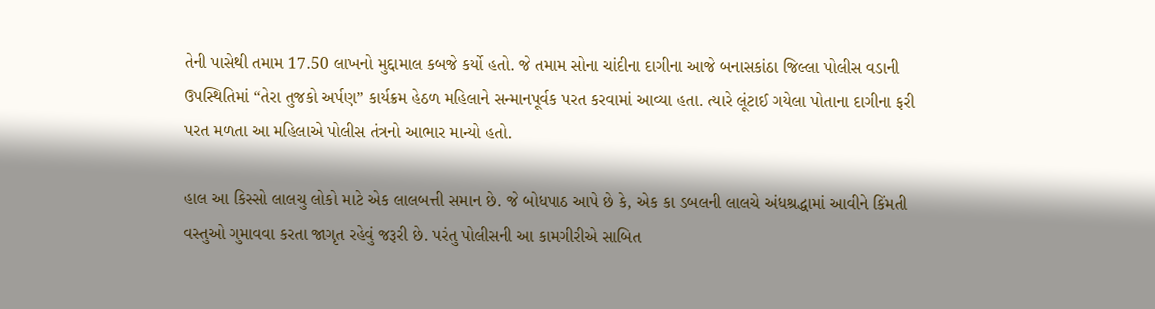તેની પાસેથી તમામ 17.50 લાખનો મુદ્દામાલ કબજે કર્યો હતો. જે તમામ સોના ચાંદીના દાગીના આજે બનાસકાંઠા જિલ્લા પોલીસ વડાની ઉપસ્થિતિમાં “તેરા તુજકો અર્પણ” કાર્યક્રમ હેઠળ મહિલાને સન્માનપૂર્વક પરત કરવામાં આવ્યા હતા. ત્યારે લૂંટાઈ ગયેલા પોતાના દાગીના ફરી પરત મળતા આ મહિલાએ પોલીસ તંત્રનો આભાર માન્યો હતો.

હાલ આ કિસ્સો લાલચુ લોકો માટે એક લાલબત્તી સમાન છે. જે બોધપાઠ આપે છે કે, એક કા ડબલની લાલચે અંધશ્રદ્ધામાં આવીને કિંમતી વસ્તુઓ ગુમાવવા કરતા જાગૃત રહેવું જરૂરી છે. પરંતુ પોલીસની આ કામગીરીએ સાબિત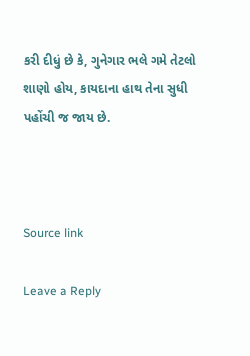કરી દીધું છે કે, ગુનેગાર ભલે ગમે તેટલો શાણો હોય, કાયદાના હાથ તેના સુધી પહોંચી જ જાય છે.



Source link

Leave a Reply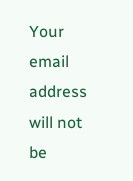Your email address will not be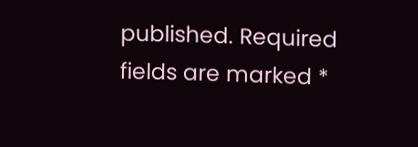published. Required fields are marked *